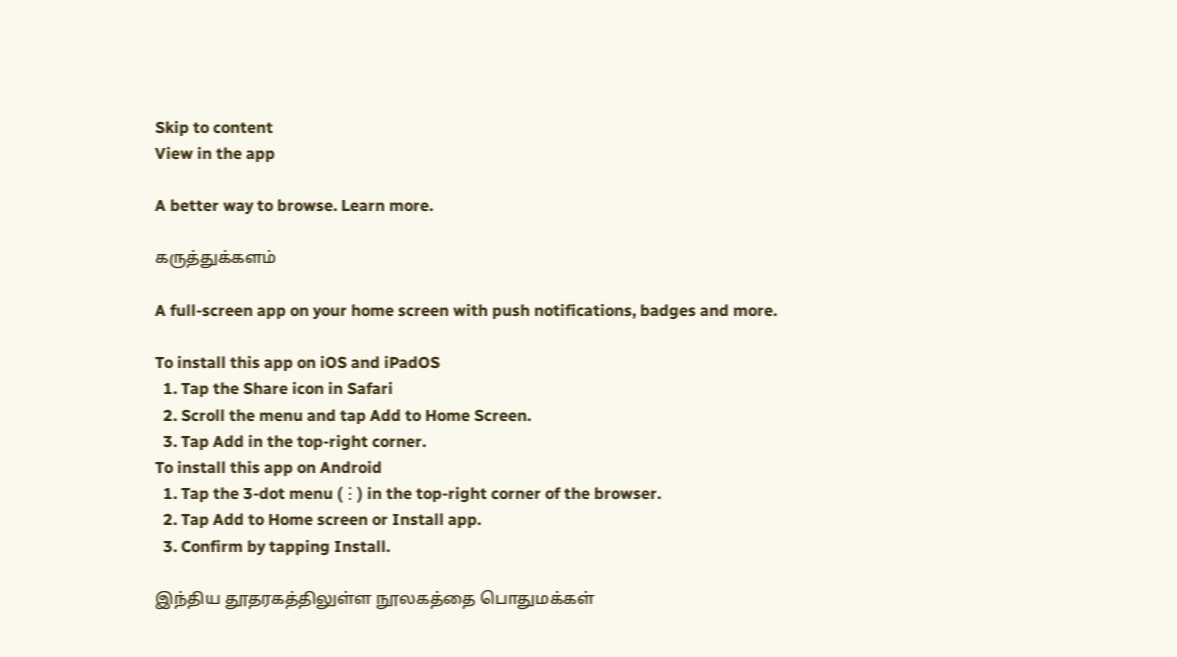Skip to content
View in the app

A better way to browse. Learn more.

கருத்துக்களம்

A full-screen app on your home screen with push notifications, badges and more.

To install this app on iOS and iPadOS
  1. Tap the Share icon in Safari
  2. Scroll the menu and tap Add to Home Screen.
  3. Tap Add in the top-right corner.
To install this app on Android
  1. Tap the 3-dot menu (⋮) in the top-right corner of the browser.
  2. Tap Add to Home screen or Install app.
  3. Confirm by tapping Install.

இந்திய தூதரகத்திலுள்ள நூலகத்தை பொதுமக்கள்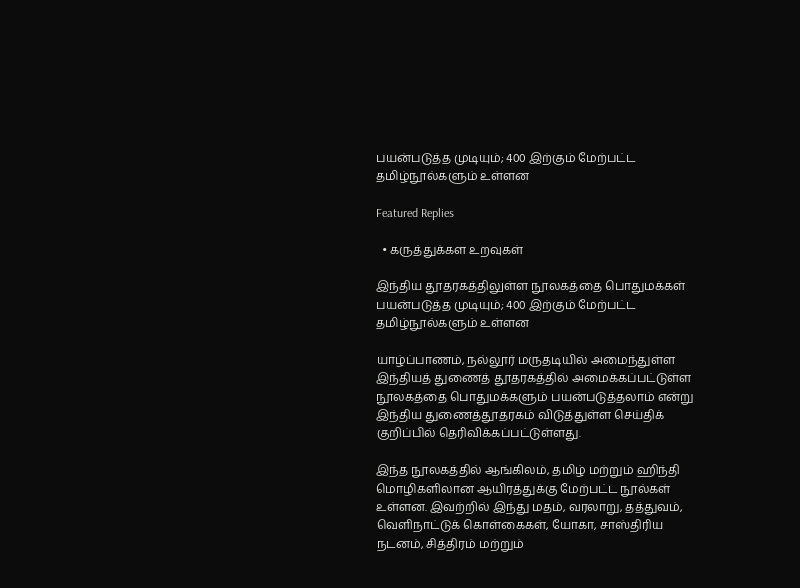பயன்படுத்த முடியும்; 400 இற்கும் மேற்பட்ட தமிழ்நூல்களும் உள்ளன

Featured Replies

  • கருத்துக்கள உறவுகள்

இந்திய தூதரகத்திலுள்ள நூலகத்தை பொதுமக்கள் பயன்படுத்த முடியும்; 400 இற்கும் மேற்பட்ட தமிழ்நூல்களும் உள்ளன

யாழ்ப்பாணம், நல்லூர் மருதடியில் அமைந்துள்ள இந்தியத் துணைத் தூதரகத்தில் அமைக்கப்பட்டுள்ள நூலகத்தை பொதுமக்களும் பயன்படுத்தலாம் என்று இந்திய துணைத்தூதரகம் விடுத்துள்ள செய்திக் குறிப்பில் தெரிவிக்கப்பட்டுள்ளது.

இந்த நூலகத்தில் ஆங்கிலம், தமிழ் மற்றும் ஹிந்தி மொழிகளிலான ஆயிரத்துக்கு மேற்பட்ட நூல்கள் உள்ளன. இவற்றில் இந்து மதம், வரலாறு, தத்துவம், வெளிநாட்டுக் கொள்கைகள், யோகா, சாஸ்திரிய நடனம், சித்திரம் மற்றும்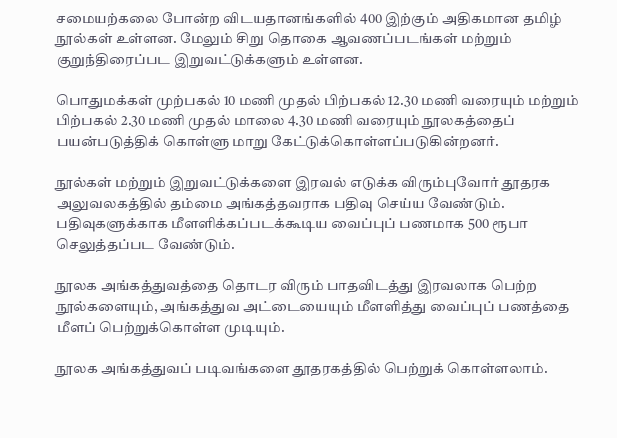சமையற்கலை போன்ற விடயதானங்களில் 400 இற்கும் அதிகமான தமிழ் நூல்கள் உள்ளன. மேலும் சிறு தொகை ஆவணப்படங்கள் மற்றும் குறுந்திரைப்பட இறுவட்டுக்களும் உள்ளன.

பொதுமக்கள் முற்பகல் 10 மணி முதல் பிற்பகல் 12.30 மணி வரையும் மற்றும் பிற்பகல் 2.30 மணி முதல் மாலை 4.30 மணி வரையும் நூலகத்தைப் பயன்படுத்திக் கொள்ளு மாறு கேட்டுக்கொள்ளப்படுகின்றனர்.

நூல்கள் மற்றும் இறுவட்டுக்களை இரவல் எடுக்க விரும்புவோர் தூதரக அலுவலகத்தில் தம்மை அங்கத்தவராக பதிவு செய்ய வேண்டும். பதிவுகளுக்காக மீளளிக்கப்படக்கூடிய வைப்புப் பணமாக 500 ரூபா செலுத்தப்பட வேண்டும்.

நூலக அங்கத்துவத்தை தொடர விரும் பாதவிடத்து இரவலாக பெற்ற நூல்களையும், அங்கத்துவ அட்டையையும் மீளளித்து வைப்புப் பணத்தை மீளப் பெற்றுக்கொள்ள முடியும்.

நூலக அங்கத்துவப் படிவங்களை தூதரகத்தில் பெற்றுக் கொள்ளலாம்.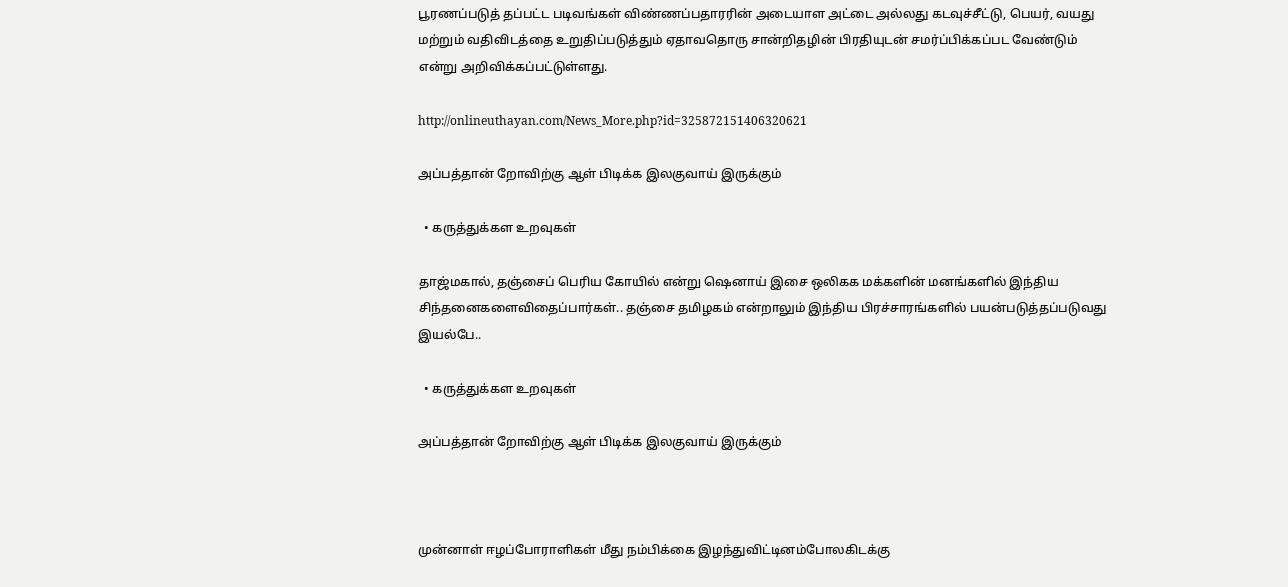பூரணப்படுத் தப்பட்ட படிவங்கள் விண்ணப்பதாரரின் அடையாள அட்டை அல்லது கடவுச்சீட்டு, பெயர், வயது மற்றும் வதிவிடத்தை உறுதிப்படுத்தும் ஏதாவதொரு சான்றிதழின் பிரதியுடன் சமர்ப்பிக்கப்பட வேண்டும் என்று அறிவிக்கப்பட்டுள்ளது.

http://onlineuthayan.com/News_More.php?id=325872151406320621

அப்பத்தான் றோவிற்கு ஆள் பிடிக்க இலகுவாய் இருக்கும்

  • கருத்துக்கள உறவுகள்

தாஜ்மகால், தஞ்சைப் பெரிய கோயில் என்று ஷெனாய் இசை ஒலிகக மக்களின் மனங்களில் இந்திய சிந்தனைகளைவிதைப்பார்கள்.. தஞ்சை தமிழகம் என்றாலும் இந்திய பிரச்சாரங்களில் பயன்படுத்தப்படுவது இயல்பே..

  • கருத்துக்கள உறவுகள்

அப்பத்தான் றோவிற்கு ஆள் பிடிக்க இலகுவாய் இருக்கும்



முன்னாள் ஈழப்போராளிகள் மீது நம்பிக்கை இழந்துவிட்டினம்போலகிடக்கு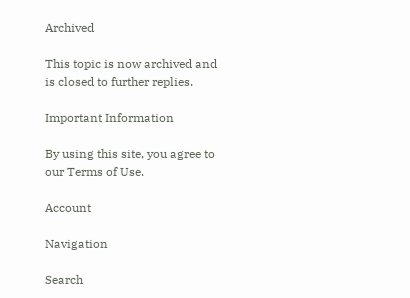Archived

This topic is now archived and is closed to further replies.

Important Information

By using this site, you agree to our Terms of Use.

Account

Navigation

Search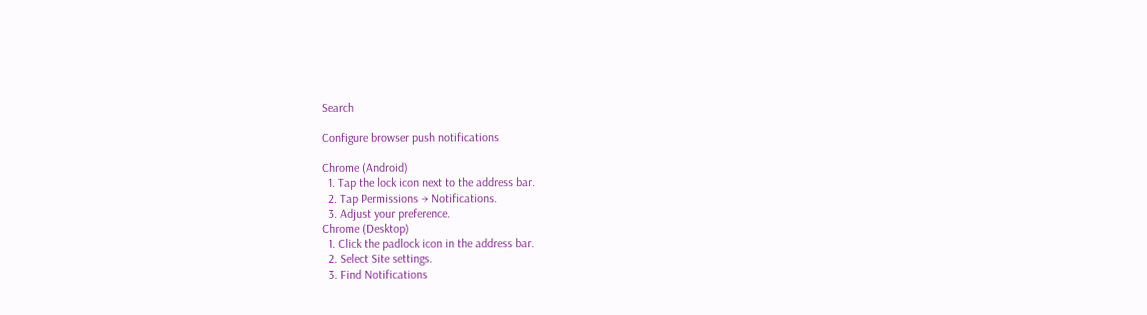Search

Configure browser push notifications

Chrome (Android)
  1. Tap the lock icon next to the address bar.
  2. Tap Permissions → Notifications.
  3. Adjust your preference.
Chrome (Desktop)
  1. Click the padlock icon in the address bar.
  2. Select Site settings.
  3. Find Notifications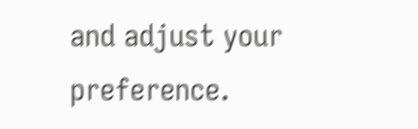and adjust your preference.